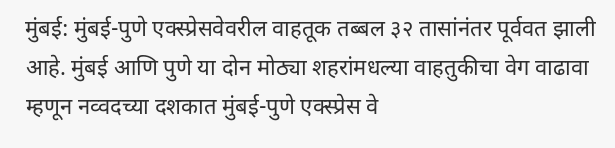मुंबई: मुंबई-पुणे एक्स्प्रेसवेवरील वाहतूक तब्बल ३२ तासांनंतर पूर्ववत झाली आहे. मुंबई आणि पुणे या दोन मोठ्या शहरांमधल्या वाहतुकीचा वेग वाढावा म्हणून नव्वदच्या दशकात मुंबई-पुणे एक्स्प्रेस वे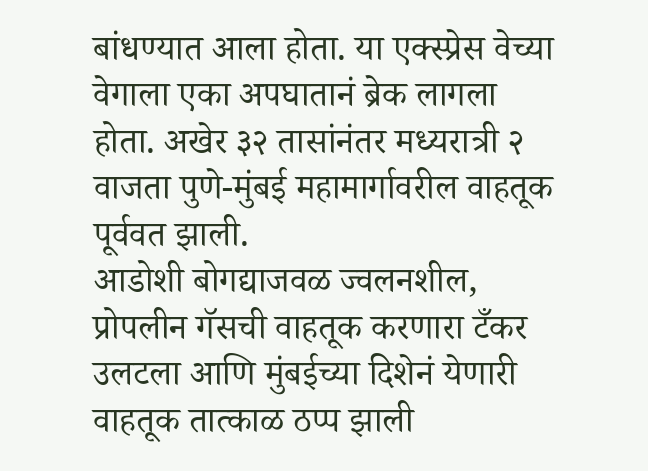बांधण्यात आला होता. या एक्स्प्रेस वेच्या वेगाला एका अपघातानं ब्रेक लागला होता. अखेर ३२ तासांनंतर मध्यरात्री २ वाजता पुणे-मुंबई महामार्गावरील वाहतूक पूर्ववत झाली.
आडोशी बोगद्याजवळ ज्वलनशील, प्रोपलीन गॅसची वाहतूक करणारा टँकर उलटला आणि मुंबईच्या दिशेनं येणारी वाहतूक तात्काळ ठप्प झाली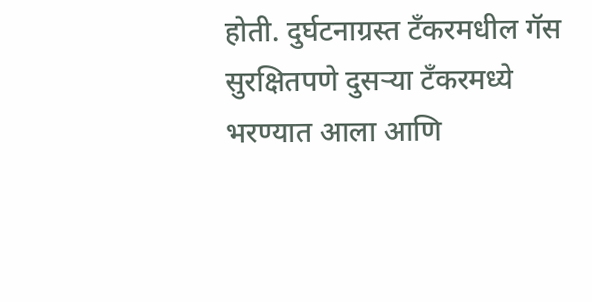होती. दुर्घटनाग्रस्त टँकरमधील गॅस सुरक्षितपणे दुसऱ्या टँकरमध्ये भरण्यात आला आणि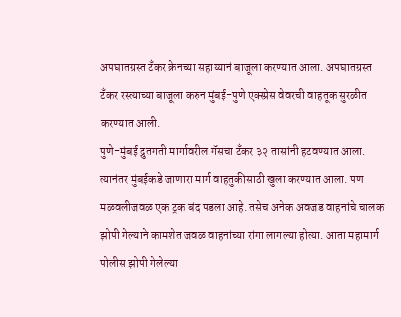अपघातग्रस्त टँकर क्रेनच्या सहाय्यानं बाजूला करण्यात आला. अपघातग्रस्त टँकर रस्त्याच्या बाजूला करुन मुंबई-पुणे एक्स्प्रेस वेवरची वाहतूक सुरळीत करण्यात आली.
पुणे-मुंबई द्रुतगती मार्गावरील गॅसचा टँकर ३२ तासांनी हटवण्यात आला. त्यानंतर मुंबईकडे जाणारा मार्ग वाहतुकीसाठी खुला करण्यात आला. पण मळवलीजवळ एक ट्रक बंद पडला आहे. तसेच अनेक अवजड वाहनांचे चालक झोपी गेल्याने कामशेत जवळ वाहनांच्या रांगा लागल्या होत्या. आता महामार्ग पोलीस झोपी गेलेल्या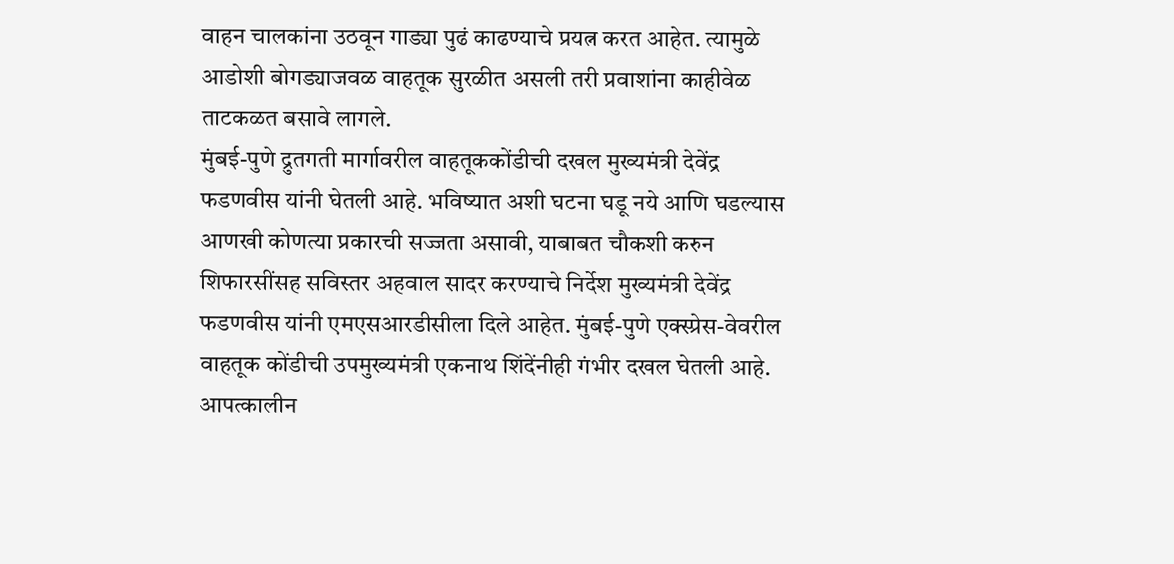वाहन चालकांना उठवून गाड्या पुढं काढण्याचे प्रयत्न करत आहेत. त्यामुळे आडोशी बोगड्याजवळ वाहतूक सुरळीत असली तरी प्रवाशांना काहीवेळ ताटकळत बसावे लागले.
मुंबई-पुणे द्रुतगती मार्गावरील वाहतूककोंडीची दखल मुख्यमंत्री देवेंद्र फडणवीस यांनी घेतली आहे. भविष्यात अशी घटना घडू नये आणि घडल्यास आणखी कोणत्या प्रकारची सज्जता असावी, याबाबत चौकशी करुन शिफारसींसह सविस्तर अहवाल सादर करण्याचे निर्देश मुख्यमंत्री देवेंद्र फडणवीस यांनी एमएसआरडीसीला दिले आहेत. मुंबई-पुणे एक्स्प्रेस-वेवरील वाहतूक कोंडीची उपमुख्यमंत्री एकनाथ शिंदेंनीही गंभीर दखल घेतली आहे. आपत्कालीन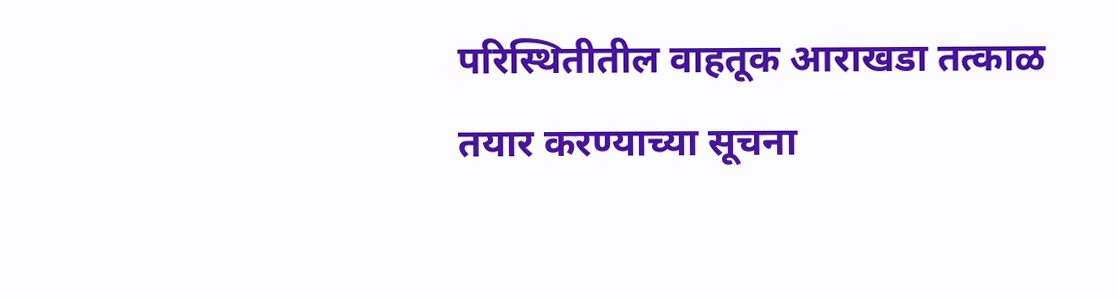परिस्थितीतील वाहतूक आराखडा तत्काळ तयार करण्याच्या सूचना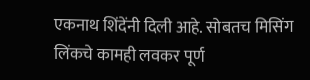एकनाथ शिंदेंनी दिली आहे. सोबतच मिसिंग लिंकचे कामही लवकर पूर्ण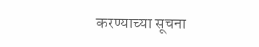करण्याच्या सूचना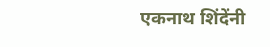एकनाथ शिंदेंनी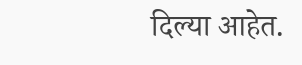दिल्या आहेत.